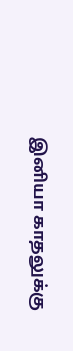இனியா காதலுக்கு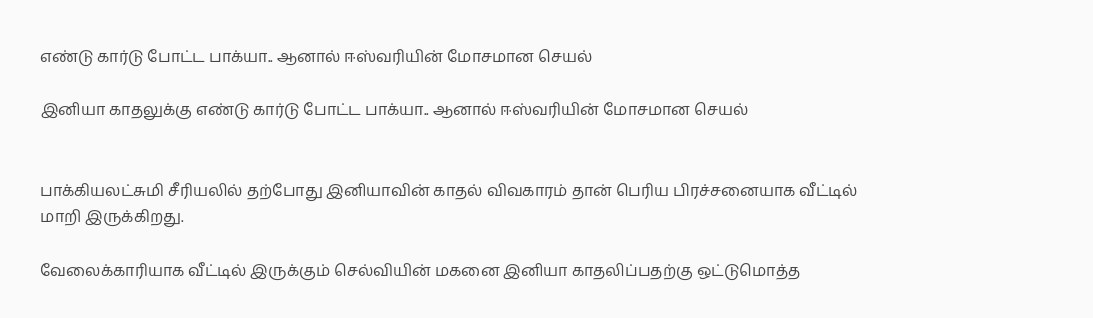எண்டு கார்டு போட்ட பாக்யா.. ஆனால் ஈஸ்வரியின் மோசமான செயல்

இனியா காதலுக்கு எண்டு கார்டு போட்ட பாக்யா.. ஆனால் ஈஸ்வரியின் மோசமான செயல்


பாக்கியலட்சுமி சீரியலில் தற்போது இனியாவின் காதல் விவகாரம் தான் பெரிய பிரச்சனையாக வீட்டில் மாறி இருக்கிறது.

வேலைக்காரியாக வீட்டில் இருக்கும் செல்வியின் மகனை இனியா காதலிப்பதற்கு ஒட்டுமொத்த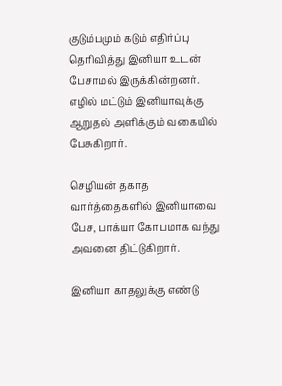குடும்பமும் கடும் எதிர்ப்பு தெரிவித்து இனியா உடன் பேசாமல் இருக்கின்றனர். எழில் மட்டும் இனியாவுக்கு ஆறுதல் அளிக்கும் வகையில் பேசுகிறார்.

செழியன் தகாத வார்த்தைகளில் இனியாவை பேச, பாக்யா கோபமாக வந்து அவனை திட்டுகிறார்.

இனியா காதலுக்கு எண்டு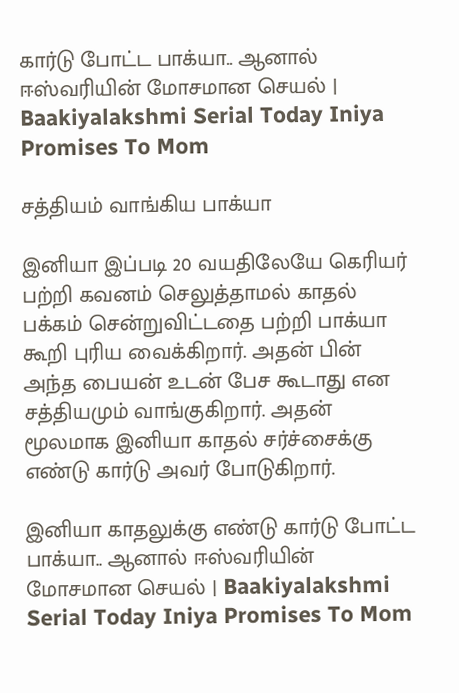கார்டு போட்ட பாக்யா.. ஆனால் ஈஸ்வரியின் மோசமான செயல் | Baakiyalakshmi Serial Today Iniya Promises To Mom

சத்தியம் வாங்கிய பாக்யா

இனியா இப்படி 20 வயதிலேயே கெரியர் பற்றி கவனம் செலுத்தாமல் காதல் பக்கம் சென்றுவிட்டதை பற்றி பாக்யா கூறி புரிய வைக்கிறார். அதன் பின் அந்த பையன் உடன் பேச கூடாது என சத்தியமும் வாங்குகிறார். அதன் மூலமாக இனியா காதல் சர்ச்சைக்கு எண்டு கார்டு அவர் போடுகிறார்.

இனியா காதலுக்கு எண்டு கார்டு போட்ட பாக்யா.. ஆனால் ஈஸ்வரியின் மோசமான செயல் | Baakiyalakshmi Serial Today Iniya Promises To Mom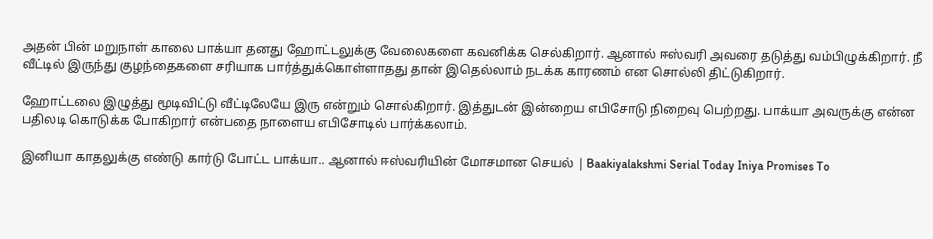அதன் பின் மறுநாள் காலை பாக்யா தனது ஹோட்டலுக்கு வேலைகளை கவனிக்க செல்கிறார். ஆனால் ஈஸ்வரி அவரை தடுத்து வம்பிழுக்கிறார். நீ வீட்டில் இருந்து குழந்தைகளை சரியாக பார்த்துக்கொள்ளாதது தான் இதெல்லாம் நடக்க காரணம் என சொல்லி திட்டுகிறார்.

ஹோட்டலை இழுத்து மூடிவிட்டு வீட்டிலேயே இரு என்றும் சொல்கிறார். இத்துடன் இன்றைய எபிசோடு நிறைவு பெற்றது. பாக்யா அவருக்கு என்ன பதிலடி கொடுக்க போகிறார் என்பதை நாளைய எபிசோடில் பார்க்கலாம்.

இனியா காதலுக்கு எண்டு கார்டு போட்ட பாக்யா.. ஆனால் ஈஸ்வரியின் மோசமான செயல் | Baakiyalakshmi Serial Today Iniya Promises To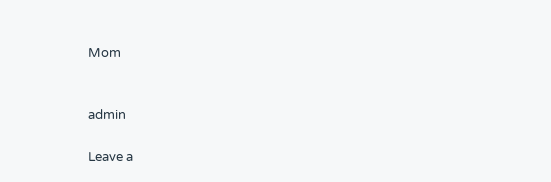Mom


admin

Leave a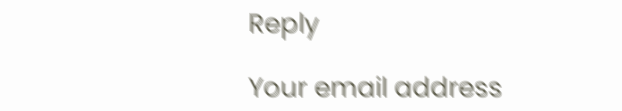Reply

Your email address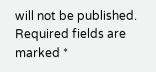will not be published. Required fields are marked *